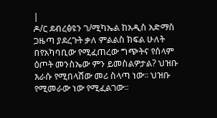|
ዶ/ር ደብረፅዩን ገ/ሚካኤል ከአዲስ አድማስ ጋዜጣ ያደረጉት ቃለ ምልልስ ክፍል ሁለት በየአካባቢው የሚፈጠረው ግጭትና የሰላም ዕጦት መንስኤው ምን ይመስልዎታል? ህዝቡ እራሱ የሚበላሸው መሪ ስላጣ ነው፡፡ ህዝቡ የሚመራው ነው የሚፈልገው፡፡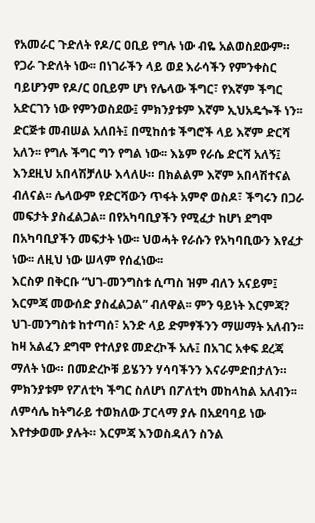የአመራር ጉድለት የዶ/ር ዐቢይ የግሉ ነው ብዬ አልወስደውም። የጋራ ጉድለት ነው፡፡ በነገራችን ላይ ወደ እራሳችን የምንቀስር ባይሆንም የዶ/ር ዐቢይም ሆነ የሌላው ችግር፣ የእኛም ችግር አድርገን ነው የምንወስደው፤ ምክንያቱም እኛም ኢህአዴጐች ነን፡፡ ድርጅቱ መብሠል አለበት፤ በሚከሰቱ ችግሮች ላይ እኛም ድርሻ አለን፡፡ የግሉ ችግር ግን የግል ነው፡፡ እኔም የራሴ ድርሻ አለኝ፤ እንደዚህ አበላሽቻለሁ እላለሁ። በክልልም እኛም አበላሽተናል ብለናል፡፡ ሌላውም የድርሻውን ጥፋት አምኖ ወስዶ፣ ችግሩን በጋራ መፍታት ያስፈልጋል፡፡ በየአካባቢያችን የሚፈታ ከሆነ ደግሞ በአካባቢያችን መፍታት ነው፡፡ ህወሓት የራሱን የአካባቢውን እየፈታ ነው፡፡ ለዚህ ነው ሠላም የሰፈነው፡፡
እርስዎ በቅርቡ “ህገ-መንግስቱ ሲጣስ ዝም ብለን አናይም፤ እርምጃ መውሰድ ያስፈልጋል” ብለዋል፡፡ ምን ዓይነት እርምጃ? ህገ-መንግስቱ ከተጣሰ፣ አንድ ላይ ድምፃችንን ማሠማት አለብን፡፡ ከዛ አልፈን ደግሞ የተለያዩ መድረኮች አሉ፤ በአገር አቀፍ ደረጃ ማለት ነው። በመድረኮቹ ይሄንን ሃሳባችንን እናራምድበታለን። ምክንያቱም የፖለቲካ ችግር ስለሆነ በፖለቲካ መከላከል አለብን፡፡ ለምሳሌ ከትግራይ ተወክለው ፓርላማ ያሉ በአደባባይ ነው እየተቃወሙ ያሉት። እርምጃ እንወስዳለን ስንል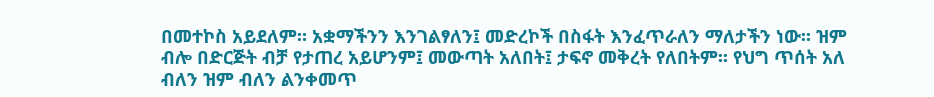በመተኮስ አይደለም። አቋማችንን እንገልፃለን፤ መድረኮች በስፋት እንፈጥራለን ማለታችን ነው፡፡ ዝም ብሎ በድርጅት ብቻ የታጠረ አይሆንም፤ መውጣት አለበት፤ ታፍኖ መቅረት የለበትም፡፡ የህግ ጥሰት አለ ብለን ዝም ብለን ልንቀመጥ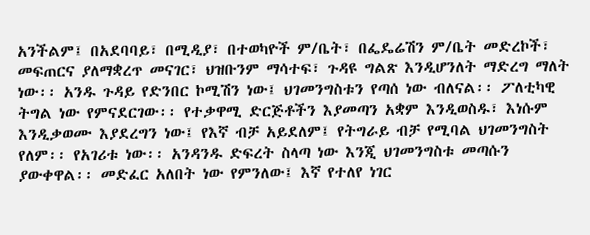አንችልም፤ በአደባባይ፣ በሚዲያ፣ በተወካዮች ም/ቤት፣ በፌዴሬሽን ም/ቤት መድረኮች፣ መፍጠርና ያለማቋረጥ መናገር፣ ህዝቡንም ማሳተፍ፣ ጉዳዩ ግልጽ እንዲሆንለት ማድረግ ማለት ነው፡፡ አንዱ ጉዳይ የድንበር ኮሚሽን ነው፤ ህገመንግስቱን የጣሰ ነው ብለናል፡፡ ፖለቲካዊ ትግል ነው የምናደርገው፡፡ የተቃዋሚ ድርጅቶችን እያመጣን አቋም እንዲወስዱ፣ እነሱም እንዲቃወሙ እያደረግን ነው፤ የእኛ ብቻ አይደለም፤ የትግራይ ብቻ የሚባል ህገመንግስት የለም፡፡ የአገሪቱ ነው፡፡ አንዳንዱ ድፍረት ስላጣ ነው እንጂ ህገመንግስቱ መጣሱን ያውቀዋል፡፡ መድፈር አለበት ነው የምንለው፤ እኛ የተለየ ነገር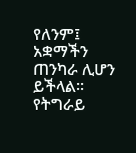የለንም፤ አቋማችን ጠንካራ ሊሆን ይችላል፡፡ የትግራይ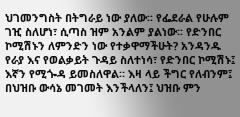ህገመንግስት በትግራይ ነው ያለው፡፡ የፌደራል የሁሉም ገዢ ስለሆነ፣ ሲጣስ ዝም አንልም ያልነው፡፡ የድንበር ኮሚሽኑን ለምንድን ነው የተቃዋማችሁት? አንዳንዱ የራያ እና የወልቃይት ጉዳይ ስለተነሳ፣ የድንበር ኮሚሽኑ፤ እኛን የሚጐዳ ይመስለዋል። እዛ ላይ ችግር የለብንም፤ በህዝቡ ውሳኔ መገመት እንችላለን፤ ህዝቡ ምን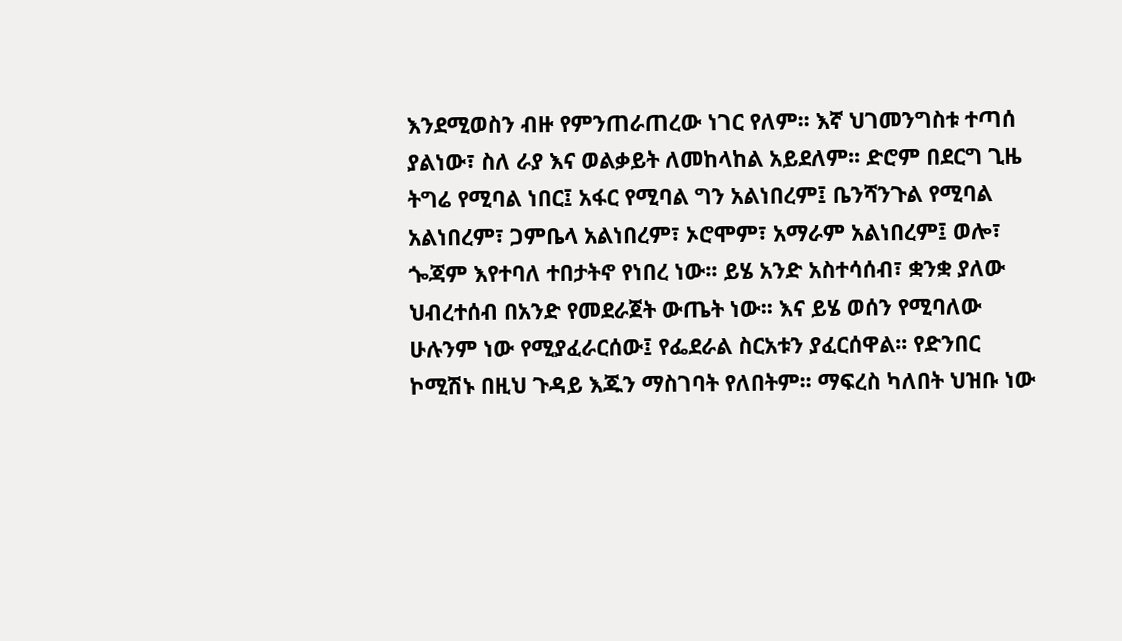እንደሚወስን ብዙ የምንጠራጠረው ነገር የለም፡፡ እኛ ህገመንግስቱ ተጣሰ ያልነው፣ ስለ ራያ እና ወልቃይት ለመከላከል አይደለም፡፡ ድሮም በደርግ ጊዜ ትግሬ የሚባል ነበር፤ አፋር የሚባል ግን አልነበረም፤ ቤንሻንጉል የሚባል አልነበረም፣ ጋምቤላ አልነበረም፣ ኦሮሞም፣ አማራም አልነበረም፤ ወሎ፣ ጐጃም እየተባለ ተበታትኖ የነበረ ነው፡፡ ይሄ አንድ አስተሳሰብ፣ ቋንቋ ያለው ህብረተሰብ በአንድ የመደራጀት ውጤት ነው፡፡ እና ይሄ ወሰን የሚባለው ሁሉንም ነው የሚያፈራርሰው፤ የፌደራል ስርአቱን ያፈርሰዋል፡፡ የድንበር ኮሚሽኑ በዚህ ጉዳይ እጁን ማስገባት የለበትም፡፡ ማፍረስ ካለበት ህዝቡ ነው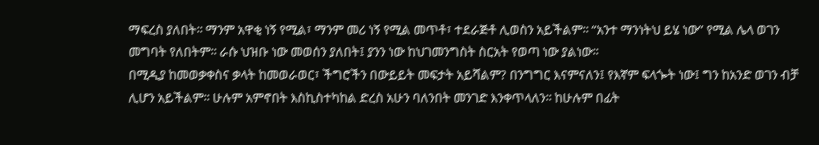ማፍረስ ያለበት፡፡ ማንም አዋቂ ነኝ የሚል፣ ማንም መሪ ነኝ የሚል መጥቶ፣ ተደራጅቶ ሊወስን አይችልም፡፡ “አንተ ማንነትህ ይሄ ነው” የሚል ሌላ ወገን መግባት የለበትም፡፡ ራሱ ህዝቡ ነው መወሰን ያለበት፤ ያንን ነው ከህገመንግስት ስርአት የወጣ ነው ያልነው፡፡
በሚዲያ ከመወቃቀስና ቃላት ከመወራወር፣ ችግሮችን በውይይት መፍታት አይሻልም? በንግግር እናምናለን፤ የእኛም ፍላጐት ነው፤ ግን ከአንድ ወገን ብቻ ሊሆን አይችልም፡፡ ሁሉም አምኖበት እስኪስተካከል ድረስ አሁን ባለንበት መንገድ እንቀጥላለን፡፡ ከሁሉም በፊት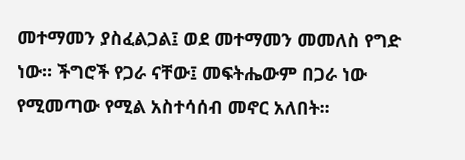መተማመን ያስፈልጋል፤ ወደ መተማመን መመለስ የግድ ነው። ችግሮች የጋራ ናቸው፤ መፍትሔውም በጋራ ነው የሚመጣው የሚል አስተሳሰብ መኖር አለበት፡፡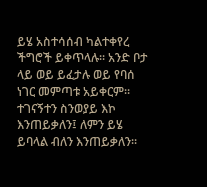ይሄ አስተሳሰብ ካልተቀየረ ችግሮች ይቀጥላሉ፡፡ አንድ ቦታ ላይ ወይ ይፈታሉ ወይ የባሰ ነገር መምጣቱ አይቀርም፡፡ ተገናኝተን ስንወያይ እኮ እንጠይቃለን፤ ለምን ይሄ ይባላል ብለን እንጠይቃለን፡፡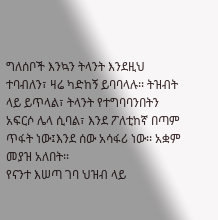ግለሰቦች እንኳን ትላንት እንደዚህ ተባብለን፣ ዛሬ ካድከኝ ይባባላሉ፡፡ ትዝብት ላይ ይጥላል፣ ትላንት የተግባባንበትን አፍርሶ ሌላ ሲባል፣ እንደ ፖለቲከኛ በጣም ጥፋት ነው፤እንደ ሰው አሳፋሪ ነው፡፡ አቋም መያዝ አለበት፡፡
የናንተ እሠጣ ገባ ህዝብ ላይ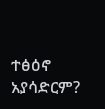ተፅዕኖ አያሳድርም?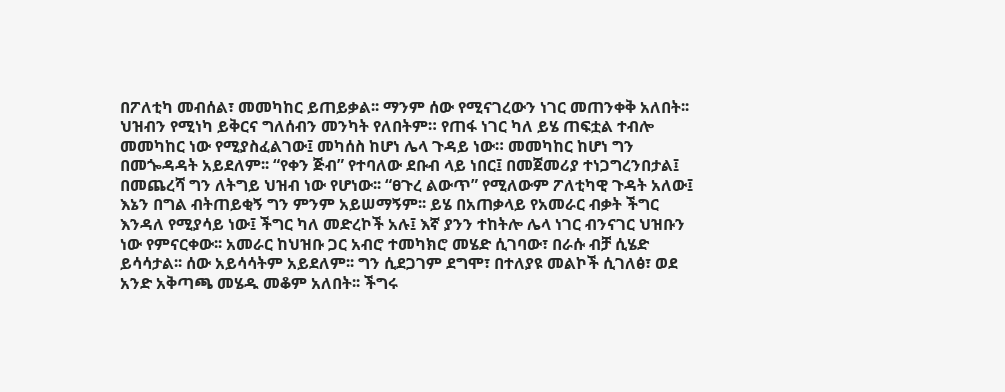በፖለቲካ መብሰል፣ መመካከር ይጠይቃል፡፡ ማንም ሰው የሚናገረውን ነገር መጠንቀቅ አለበት፡፡ ህዝብን የሚነካ ይቅርና ግለሰብን መንካት የለበትም። የጠፋ ነገር ካለ ይሄ ጠፍቷል ተብሎ መመካከር ነው የሚያስፈልገው፤ መካሰስ ከሆነ ሌላ ጉዳይ ነው። መመካከር ከሆነ ግን በመጐዳዳት አይደለም፡፡ “የቀን ጅብ” የተባለው ደቡብ ላይ ነበር፤ በመጀመሪያ ተነጋግረንበታል፤ በመጨረሻ ግን ለትግይ ህዝብ ነው የሆነው፡፡ “ፀጉረ ልውጥ” የሚለውም ፖለቲካዊ ጉዳት አለው፤ እኔን በግል ብትጠይቂኝ ግን ምንም አይሠማኝም፡፡ ይሄ በአጠቃላይ የአመራር ብቃት ችግር እንዳለ የሚያሳይ ነው፤ ችግር ካለ መድረኮች አሉ፤ እኛ ያንን ተከትሎ ሌላ ነገር ብንናገር ህዝቡን ነው የምናርቀው፡፡ አመራር ከህዝቡ ጋር አብሮ ተመካክሮ መሄድ ሲገባው፣ በራሱ ብቻ ሲሄድ ይሳሳታል፡፡ ሰው አይሳሳትም አይደለም፡፡ ግን ሲደጋገም ደግሞ፣ በተለያዩ መልኮች ሲገለፅ፣ ወደ አንድ አቅጣጫ መሄዱ መቆም አለበት፡፡ ችግሩ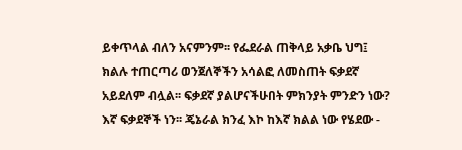ይቀጥላል ብለን አናምንም፡፡ የፌደራል ጠቅላይ አቃቤ ህግ፤ ክልሉ ተጠርጣሪ ወንጀለኞችን አሳልፎ ለመስጠት ፍቃደኛ አይደለም ብሏል፡፡ ፍቃደኛ ያልሆናችሁበት ምክንያት ምንድን ነው? እኛ ፍቃደኞች ነን፡፡ ጄኔራል ክንፈ እኮ ከእኛ ክልል ነው የሄደው -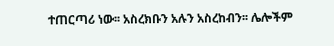ተጠርጣሪ ነው፡፡ አስረክቡን አሉን አስረከብን፡፡ ሌሎችም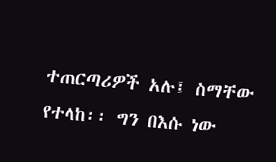ተጠርጣሪዎች አሉ፤ ስማቸው የተላከ፡፡ ግን በእሱ ነው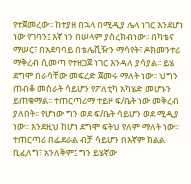የተጀመረው፡፡ ከተያዘ በኋላ በሚዲያ ሌላ ነገር እንደሆነ ነው የገባን፤ እኛ ነን በሠላም ያስረክብነው፡፡ በካቴና ማሠር፣ በአደባባይ በቴሌቪዥን ማሳየት፣ ዶክመንተሪ ማቅረብ ሲመጣ የተዘጋጀ ነገር እንዳለ ያሳያል፡፡ ይሄ ደግሞ በራሳቸው መፍረድ ጀመሩ ማለት ነው፡፡ ህግን ጠብቆ መስራት ሳይሆን የፖለቲካ አካሄድ መሆኑን ይጠቁማል፡፡ ተጠርጣሪማ ተይዞ ፍ/ቤት ነው መቅረብ ያለበት፡፡ የሆነው ግን ወደ ፍ/ቤት ሳይሆን ወደ ሚዲያ ነው፡፡ እንደዚህ ከሆነ ደግሞ ፍትህ የለም ማለት ነው፡፡ ተጠርጣሪ በፌደራል ብቻ ሳይሆን በእኛም ክልል ቢፈለግ፣ አንለቅም፤ ግን ይሄኛው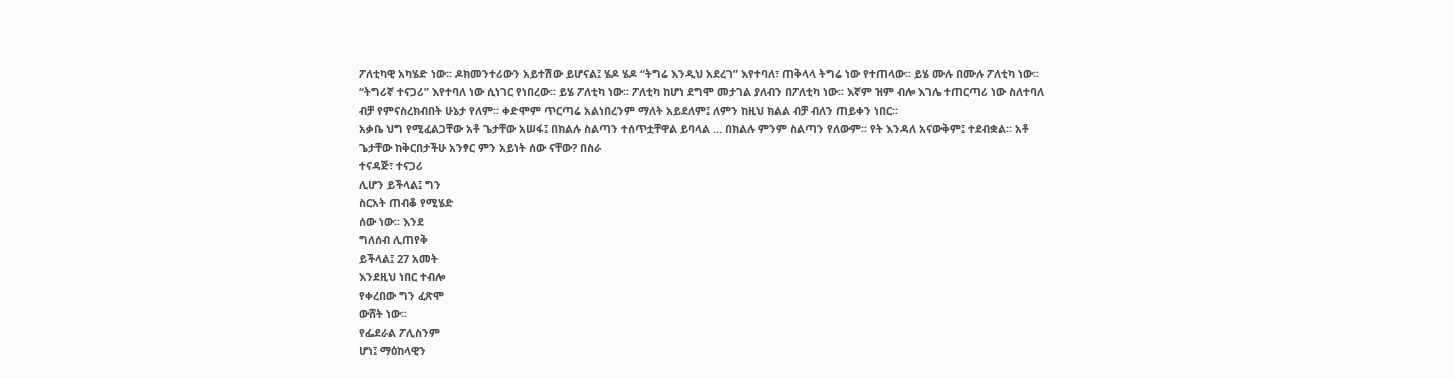ፖለቲካዊ አካሄድ ነው፡፡ ዶክመንተሪውን አይተሽው ይሆናል፤ ሄዶ ሄዶ “ትግሬ እንዲህ አደረገ” እየተባለ፣ ጠቅላላ ትግሬ ነው የተጠላው፡፡ ይሄ ሙሉ በሙሉ ፖለቲካ ነው፡፡ “ትግሪኛ ተናጋሪ” እየተባለ ነው ሲነገር የነበረው፡፡ ይሄ ፖለቲካ ነው፡፡ ፖለቲካ ከሆነ ደግሞ መታገል ያለብን በፖለቲካ ነው፡፡ እኛም ዝም ብሎ እገሌ ተጠርጣሪ ነው ስለተባለ ብቻ የምናስረክብበት ሁኔታ የለም፡፡ ቀድሞም ጥርጣሬ አልነበረንም ማለት አይደለም፤ ለምን ከዚህ ክልል ብቻ ብለን ጠይቀን ነበር፡፡
አቃቤ ህግ የሚፈልጋቸው አቶ ጌታቸው አሠፋ፤ በክልሉ ስልጣን ተሰጥቷቸዋል ይባላል … በክልሉ ምንም ስልጣን የለውም፡፡ የት እንዳለ አናውቅም፤ ተደብቋል፡፡ አቶ ጌታቸው ከቅርበታችሁ አንፃር ምን አይነት ሰው ናቸው? በስራ
ተናዳጅ፣ ተናጋሪ
ሊሆን ይችላል፤ ግን
ስርአት ጠብቆ የሚሄድ
ሰው ነው፡፡ እንደ
ግለሰብ ሊጠየቅ
ይችላል፤ 27 አመት
እንደዚህ ነበር ተብሎ
የቀረበው ግን ፈጽሞ
ውሸት ነው፡፡
የፌደራል ፖሊስንም
ሆነ፤ ማዕከላዊን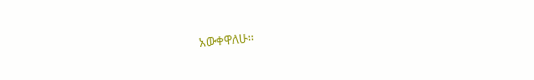አውቀዋለሁ፡፡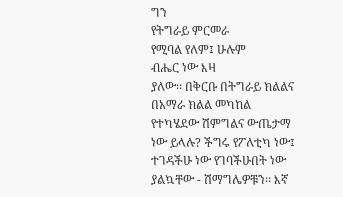ግን
የትግራይ ምርመራ
የሚባል የለም፤ ሁሉም
ብሔር ነው እዛ
ያለው፡፡ በቅርቡ በትግራይ ክልልና በአማራ ክልል መካከል የተካሄደው ሽምግልና ውጤታማ ነው ይላሉ? ችግሩ የፖለቲካ ነው፤ ተገዳችሁ ነው የገባችሁበት ነው ያልኳቸው - ሽማግሌዎቹን፡፡ እኛ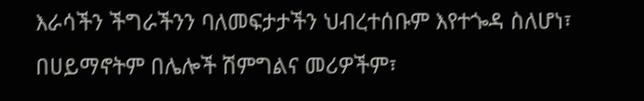እራሳችን ችግራችንን ባለመፍታታችን ህብረተሰቡም እየተጐዳ ስለሆነ፣ በሀይማኖትም በሌሎች ሽምግልና መሪዎችም፣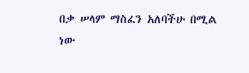በቃ ሠላም ማስፈን አለባችሁ በሚል ነው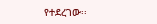የተደረገው፡፡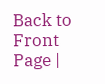Back to Front Page |